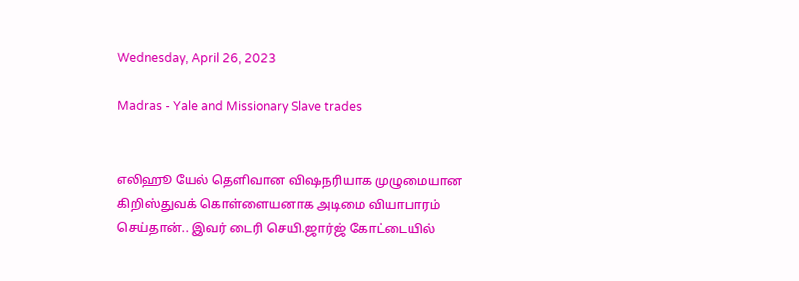Wednesday, April 26, 2023

Madras - Yale and Missionary Slave trades


எலிஹூ யேல் தெளிவான விஷநரியாக முழுமையான கிறிஸ்துவக் கொள்ளையனாக அடிமை வியாபாரம் செய்தான்.. இவர் டைரி செயி.ஜார்ஜ் கோட்டையில்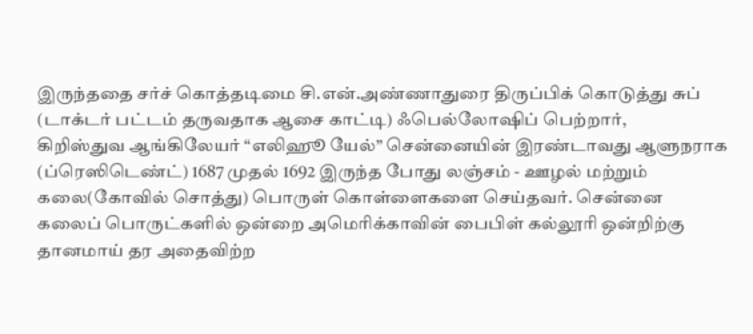இருந்ததை சர்ச் கொத்தடிமை சி.என்.அண்ணாதுரை திருப்பிக் கொடுத்து சுப் (டாக்டர் பட்டம் தருவதாக ஆசை காட்டி) ஃபெல்லோஷிப் பெற்றார்,
கிறிஸ்துவ ஆங்கிலேயர் “எலிஹூ யேல்” சென்னையின் இரண்டாவது ஆளுநராக (ப்ரெஸிடெண்ட்) 1687 முதல் 1692 இருந்த போது லஞ்சம் - ஊழல் மற்றும் கலை(கோவில் சொத்து) பொருள் கொள்ளைகளை செய்தவர். சென்னை கலைப் பொருட்களில் ஒன்றை அமெரிக்காவின் பைபிள் கல்லூரி ஒன்றிற்கு தானமாய் தர அதைவிற்ற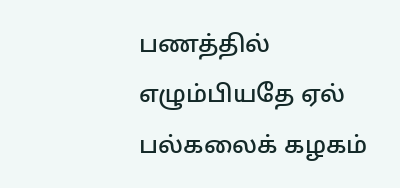பணத்தில் எழும்பியதே ஏல் பல்கலைக் கழகம்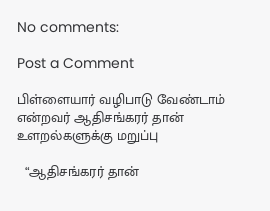No comments:

Post a Comment

பிள்ளையார் வழிபாடு வேண்டாம் என்றவர் ஆதிசங்கரர் தான் உளறல்களுக்கு மறுப்பு

  “ஆதிசங்கரர் தான்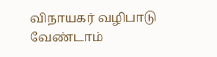விநாயகர் வழிபாடு வேண்டாம்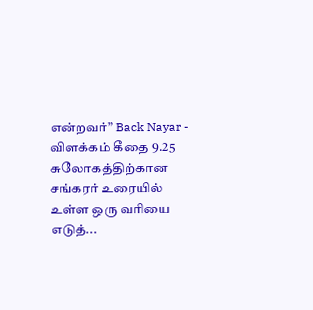என்றவர்” Back Nayar - விளக்கம் கீதை 9.25 சுலோகத்திற்கான சங்கரர் உரையில் உள்ள ஒரு வரியை எடுத்...